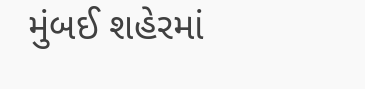મુંબઈ શહેરમાં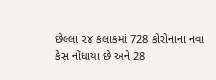છેલ્લા ૨૪ કલાકમાં 728 કોરોનાના નવા કેસ નોંધાયા છે અને 28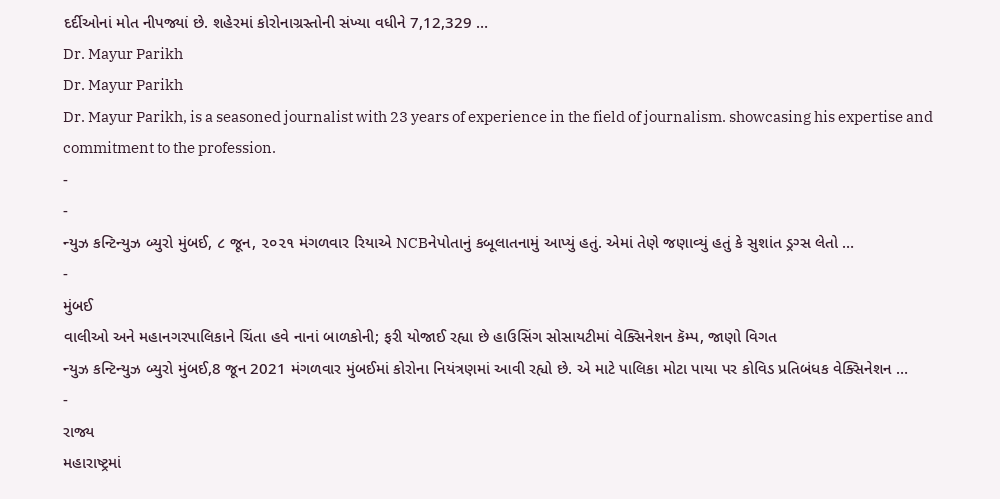દર્દીઓનાં મોત નીપજ્યાં છે. શહેરમાં કોરોનાગ્રસ્તોની સંખ્યા વધીને 7,12,329 …
Dr. Mayur Parikh
Dr. Mayur Parikh
Dr. Mayur Parikh, is a seasoned journalist with 23 years of experience in the field of journalism. showcasing his expertise and commitment to the profession.
-
-
ન્યુઝ કન્ટિન્યુઝ બ્યુરો મુંબઈ, ૮ જૂન, ૨૦૨૧ મંગળવાર રિયાએ NCBનેપોતાનું કબૂલાતનામું આપ્યું હતું. એમાં તેણે જણાવ્યું હતું કે સુશાંત ડ્રગ્સ લેતો …
-
મુંબઈ
વાલીઓ અને મહાનગરપાલિકાને ચિંતા હવે નાનાં બાળકોની; ફરી યોજાઈ રહ્યા છે હાઉસિંગ સોસાયટીમાં વેક્સિનેશન કૅમ્પ, જાણો વિગત
ન્યુઝ કન્ટિન્યુઝ બ્યુરો મુંબઈ,8 જૂન 2021 મંગળવાર મુંબઈમાં કોરોના નિયંત્રણમાં આવી રહ્યો છે. એ માટે પાલિકા મોટા પાયા પર કોવિડ પ્રતિબંધક વેક્સિનેશન …
-
રાજ્ય
મહારાષ્ટ્રમાં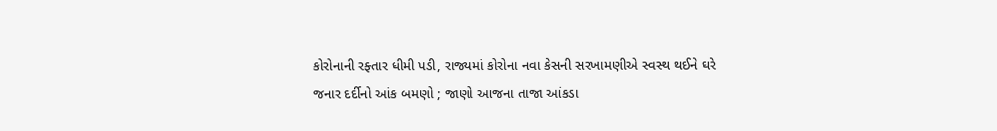કોરોનાની રફ્તાર ધીમી પડી, રાજ્યમાં કોરોના નવા કેસની સરખામણીએ સ્વસ્થ થઈને ઘરે જનાર દર્દીનો આંક બમણો ; જાણો આજના તાજા આંકડા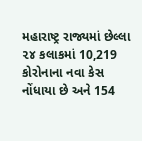મહારાષ્ટ્ર રાજ્યમાં છેલ્લા ૨૪ કલાકમાં 10,219 કોરોનાના નવા કેસ નોંધાયા છે અને 154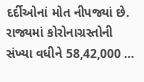દર્દીઓનાં મોત નીપજ્યાં છે. રાજ્યમાં કોરોનાગ્રસ્તોની સંખ્યા વધીને 58,42,000 …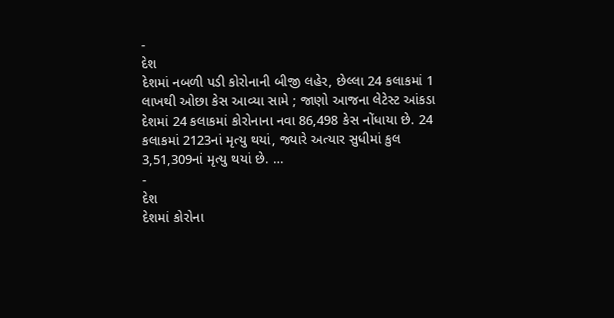-
દેશ
દેશમાં નબળી પડી કોરોનાની બીજી લહેર, છેલ્લા 24 કલાકમાં 1 લાખથી ઓછા કેસ આવ્યા સામે ; જાણો આજના લેટેસ્ટ આંકડા
દેશમાં 24 કલાકમાં કોરોનાના નવા 86,498 કેસ નોંધાયા છે. 24 કલાકમાં 2123નાં મૃત્યુ થયાં, જ્યારે અત્યાર સુધીમાં કુલ 3,51,309નાં મૃત્યુ થયાં છે. …
-
દેશ
દેશમાં કોરોના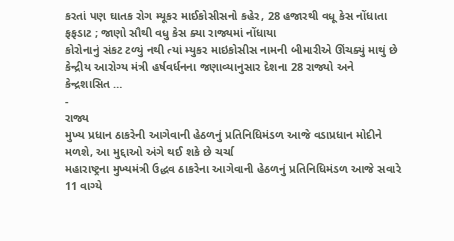કરતાં પણ ઘાતક રોગ મ્યૂકર માઈકોસીસનો કહેર, 28 હજારથી વધૂ કેસ નોંધાતા ફફડાટ ; જાણો સૌથી વધુ કેસ ક્યા રાજ્યમાં નોંધાયા
કોરોનાનું સંકટ ટળ્યું નથી ત્યાં મ્યુકર માઇકોસીસ નામની બીમારીએ ઊંચક્યું માથું છે કેન્દ્રીય આરોગ્ય મંત્રી હર્ષવર્ધનના જણાવ્યાનુસાર દેશના 28 રાજ્યો અને કેન્દ્રશાસિત …
-
રાજ્ય
મુખ્ય પ્રધાન ઠાકરેની આગેવાની હેઠળનું પ્રતિનિધિમંડળ આજે વડાપ્રધાન મોદીને મળશે, આ મુદ્દાઓ અંગે થઈ શકે છે ચર્ચા
મહારાષ્ટ્રના મુખ્યમંત્રી ઉદ્ધવ ઠાકરેના આગેવાની હેઠળનું પ્રતિનિધિમંડળ આજે સવારે 11 વાગ્યે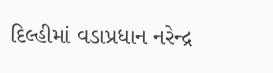દિલ્હીમાં વડાપ્રધાન નરેન્દ્ર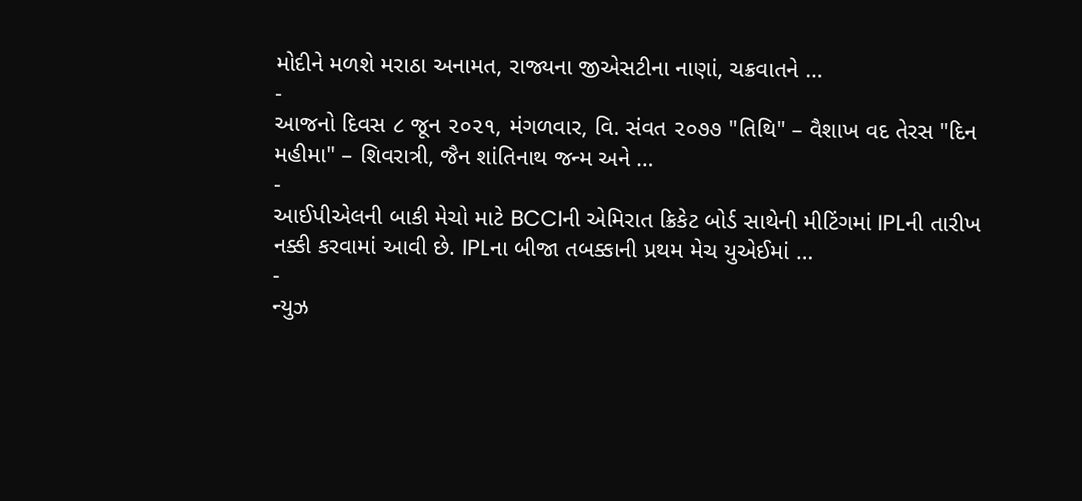મોદીને મળશે મરાઠા અનામત, રાજ્યના જીએસટીના નાણાં, ચક્રવાતને …
-
આજનો દિવસ ૮ જૂન ૨૦૨૧, મંગળવાર, વિ. સંવત ૨૦૭૭ "તિથિ" – વૈશાખ વદ તેરસ "દિન મહીમા" – શિવરાત્રી, જૈન શાંતિનાથ જન્મ અને …
-
આઈપીએલની બાકી મેચો માટે BCCIની એમિરાત ક્રિકેટ બોર્ડ સાથેની મીટિંગમાં IPLની તારીખ નક્કી કરવામાં આવી છે. IPLના બીજા તબક્કાની પ્રથમ મેચ યુએઈમાં …
-
ન્યુઝ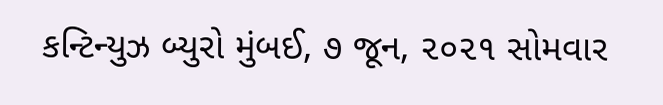કન્ટિન્યુઝ બ્યુરો મુંબઈ, ૭ જૂન, ૨૦૨૧ સોમવાર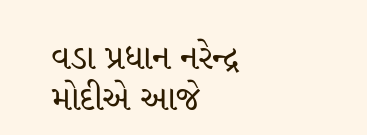વડા પ્રધાન નરેન્દ્ર મોદીએ આજે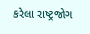કરેલા રાષ્ટ્રજોગ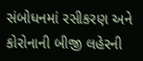સંબોધનમાં રસીકરણ અને કોરોનાની બીજી લહેરની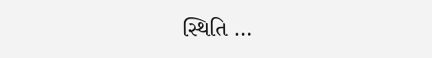સ્થિતિ …